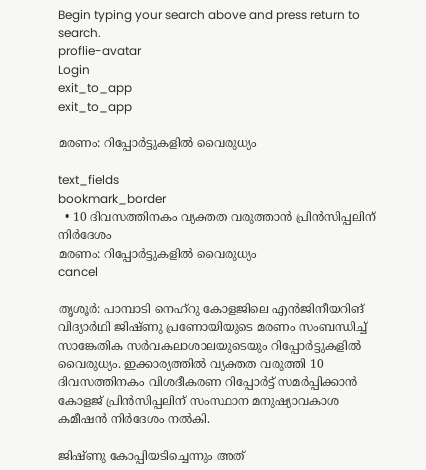Begin typing your search above and press return to search.
proflie-avatar
Login
exit_to_app
exit_to_app

മരണം: റിപ്പോര്‍ട്ടുകളില്‍ വൈരുധ്യം

text_fields
bookmark_border
  • 10 ദിവസത്തിനകം വ്യക്തത വരുത്താന്‍ പ്രിന്‍സിപ്പലിന് നിര്‍ദേശം
മരണം: റിപ്പോര്‍ട്ടുകളില്‍ വൈരുധ്യം
cancel

തൃശൂര്‍: പാമ്പാടി നെഹ്റു കോളജിലെ എന്‍ജിനീയറിങ് വിദ്യാര്‍ഥി ജിഷ്ണു പ്രണോയിയുടെ മരണം സംബന്ധിച്ച് സാങ്കേതിക സര്‍വകലാശാലയുടെയും റിപ്പോര്‍ട്ടുകളില്‍ വൈരുധ്യം. ഇക്കാര്യത്തില്‍ വ്യക്തത വരുത്തി 10 ദിവസത്തിനകം വിശദീകരണ റിപ്പോര്‍ട്ട് സമര്‍പ്പിക്കാന്‍ കോളജ് പ്രിന്‍സിപ്പലിന് സംസ്ഥാന മനുഷ്യാവകാശ കമീഷന്‍ നിര്‍ദേശം നല്‍കി.

ജിഷ്ണു കോപ്പിയടിച്ചെന്നും അത്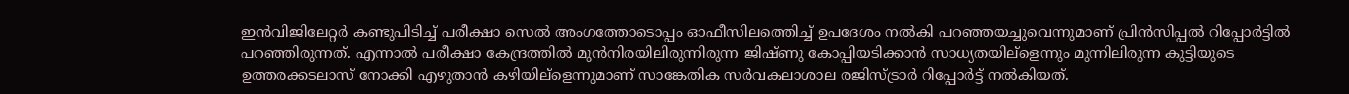ഇന്‍വിജിലേറ്റര്‍ കണ്ടുപിടിച്ച് പരീക്ഷാ സെല്‍ അംഗത്തോടൊപ്പം ഓഫീസിലത്തെിച്ച് ഉപദേശം നല്‍കി പറഞ്ഞയച്ചുവെന്നുമാണ് പ്രിന്‍സിപ്പല്‍ റിപ്പോര്‍ട്ടില്‍ പറഞ്ഞിരുന്നത്. എന്നാല്‍ പരീക്ഷാ കേന്ദ്രത്തില്‍ മുന്‍നിരയിലിരുന്നിരുന്ന ജിഷ്ണു കോപ്പിയടിക്കാന്‍ സാധ്യതയില്ളെന്നും മുന്നിലിരുന്ന കുട്ടിയുടെ ഉത്തരക്കടലാസ് നോക്കി എഴുതാന്‍ കഴിയില്ളെന്നുമാണ് സാങ്കേതിക സര്‍വകലാശാല രജിസ്ട്രാര്‍ റിപ്പോര്‍ട്ട് നല്‍കിയത്.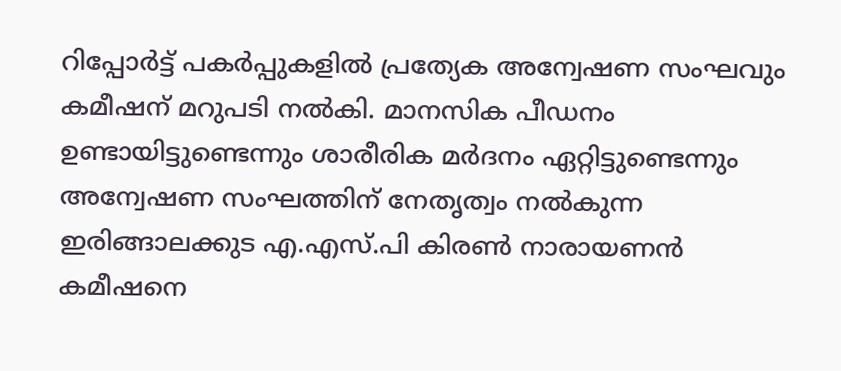റിപ്പോര്‍ട്ട് പകര്‍പ്പുകളില്‍ പ്രത്യേക അന്വേഷണ സംഘവും കമീഷന് മറുപടി നല്‍കി. മാനസിക പീഡനം ഉണ്ടായിട്ടുണ്ടെന്നും ശാരീരിക മര്‍ദനം ഏറ്റിട്ടുണ്ടെന്നും അന്വേഷണ സംഘത്തിന് നേതൃത്വം നല്‍കുന്ന ഇരിങ്ങാലക്കുട എ.എസ്.പി കിരണ്‍ നാരായണന്‍ കമീഷനെ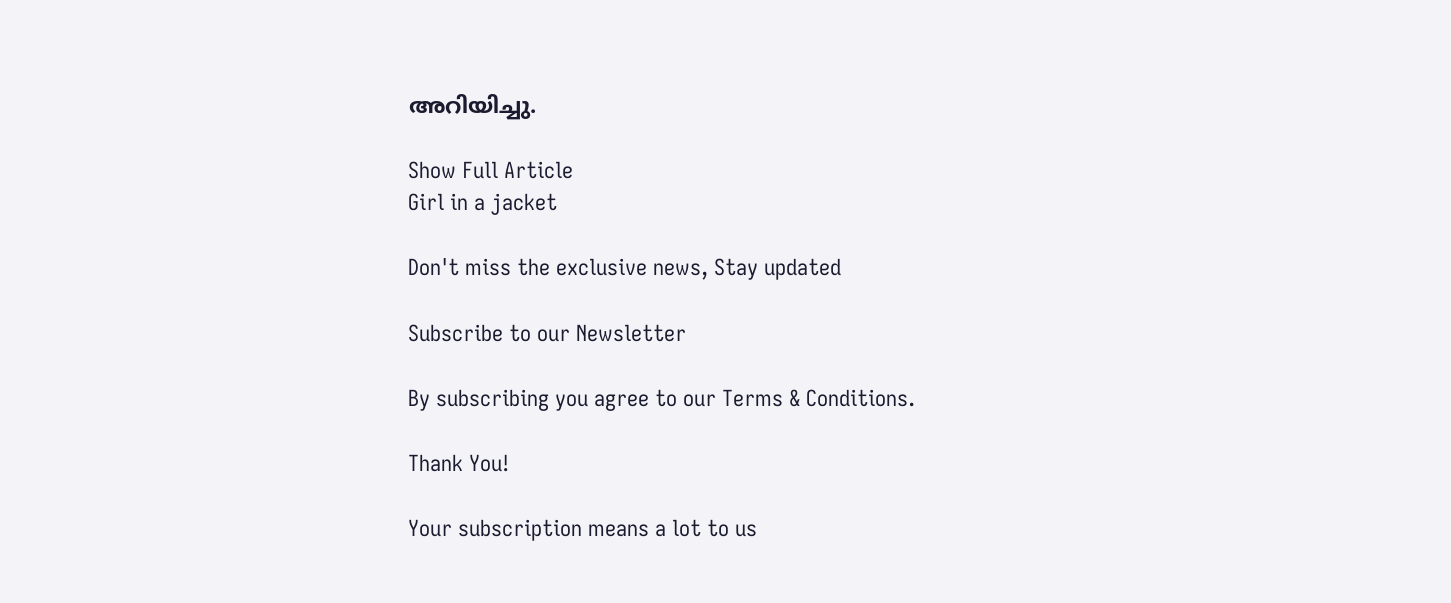അറിയിച്ചു.

Show Full Article
Girl in a jacket

Don't miss the exclusive news, Stay updated

Subscribe to our Newsletter

By subscribing you agree to our Terms & Conditions.

Thank You!

Your subscription means a lot to us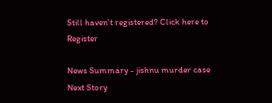Still haven't registered? Click here to Register

News Summary - jishnu murder case
Next Story